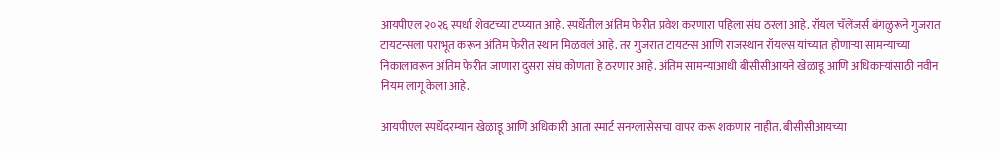आयपीएल २०२६ स्पर्धा शेवटच्या टप्प्यात आहे. स्पर्धेतील अंतिम फेरीत प्रवेश करणारा पहिला संघ ठरला आहे. रॉयल चॅलेंजर्स बंगळुरूने गुजरात टायटन्सला पराभूत करून अंतिम फेरीत स्थान मिळवलं आहे. तर गुजरात टायटन्स आणि राजस्थान रॉयल्स यांच्यात होणाऱ्या सामन्याच्या निकालावरून अंतिम फेरीत जाणारा दुसरा संघ कोणता हे ठरणार आहे. अंतिम सामन्याआधी बीसीसीआयने खेळाडू आणि अधिकाऱ्यांसाठी नवीन नियम लागू केला आहे.

आयपीएल स्पर्धेदरम्यान खेळाडू आणि अधिकारी आता स्मार्ट सनग्लासेसचा वापर करू शकणार नाहीत. बीसीसीआयच्या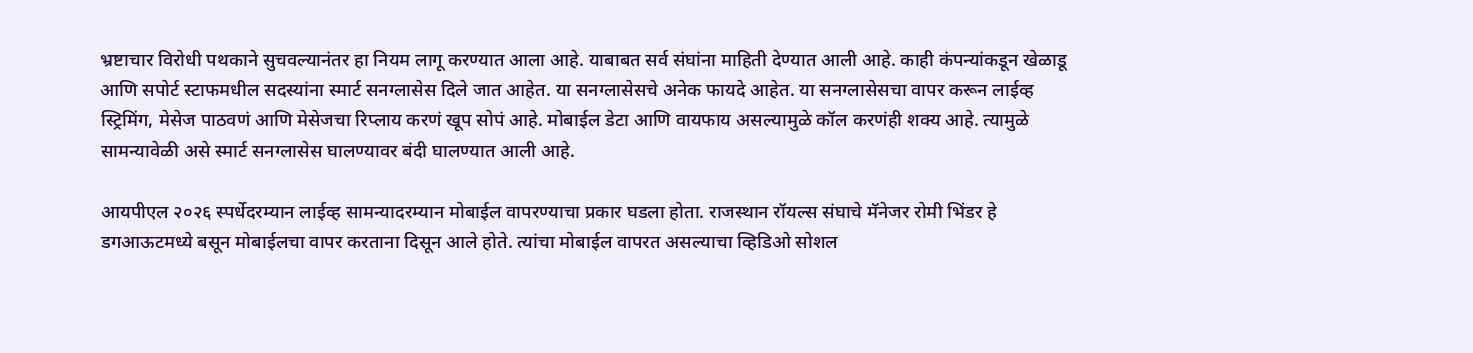भ्रष्टाचार विरोधी पथकाने सुचवल्यानंतर हा नियम लागू करण्यात आला आहे. याबाबत सर्व संघांना माहिती देण्यात आली आहे. काही कंपन्यांकडून खेळाडू आणि सपोर्ट स्टाफमधील सदस्यांना स्मार्ट सनग्लासेस दिले जात आहेत. या सनग्लासेसचे अनेक फायदे आहेत. या सनग्लासेसचा वापर करून लाईव्ह स्ट्रिमिंग, मेसेज पाठवणं आणि मेसेजचा रिप्लाय करणं खूप सोपं आहे. मोबाईल डेटा आणि वायफाय असल्यामुळे कॉल करणंही शक्य आहे. त्यामुळे सामन्यावेळी असे स्मार्ट सनग्लासेस घालण्यावर बंदी घालण्यात आली आहे.

आयपीएल २०२६ स्पर्धेदरम्यान लाईव्ह सामन्यादरम्यान मोबाईल वापरण्याचा प्रकार घडला होता. राजस्थान रॉयल्स संघाचे मॅनेजर रोमी भिंडर हे डगआऊटमध्ये बसून मोबाईलचा वापर करताना दिसून आले होते. त्यांचा मोबाईल वापरत असल्याचा व्हिडिओ सोशल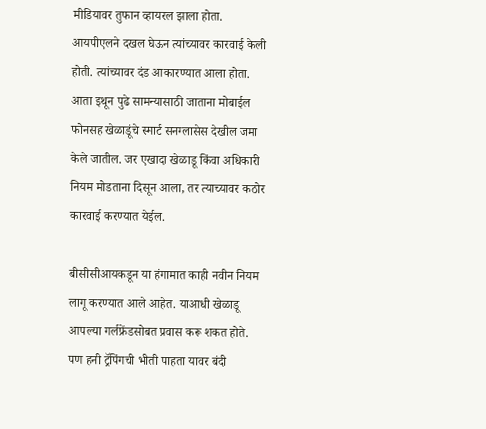मीडियावर तुफान व्हायरल झाला होता. आयपीएलने दखल घेऊन त्यांच्यावर कारवाई केली होती. त्यांच्यावर दंड आकारण्यात आला होता. आता इथून पुढे सामन्यासाठी जाताना मोबाईल फोनसह खेळाडूंचे स्मार्ट सनग्लासेस देखील जमा केले जातील. जर एखादा खेळाडू किंवा अधिकारी नियम मोडताना दिसून आला, तर त्याच्यावर कठोर कारवाई करण्यात येईल.

बीसीसीआयकडून या हंगामात काही नवीन नियम लागू करण्यात आले आहेत. याआधी खेळाडू आपल्या गर्लफ्रेंडसोबत प्रवास करू शकत होते. पण हनी ट्रॅपिंगची भीती पाहता यावर बंदी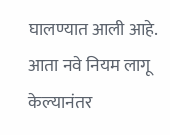घालण्यात आली आहे. आता नवे नियम लागू केल्यानंतर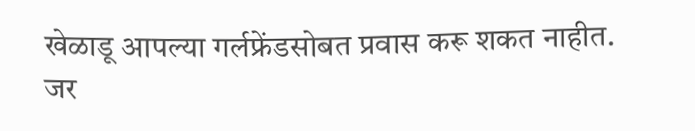खेळाडू आपल्या गर्लफ्रेंडसोबत प्रवास करू शकत नाहीत. जर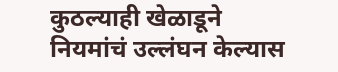कुठल्याही खेळाडूने नियमांचं उल्लंघन केल्यास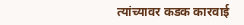त्यांच्यावर कडक कारवाई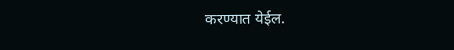करण्यात येईल.